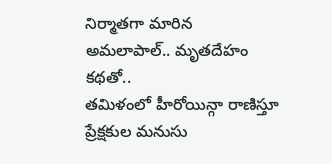నిర్మాతగా మారిన అమలాపాల్.. మృతదేహం కథతో..
తమిళంలో హీరోయిన్గా రాణిస్తూ ప్రేక్షకుల మనుసు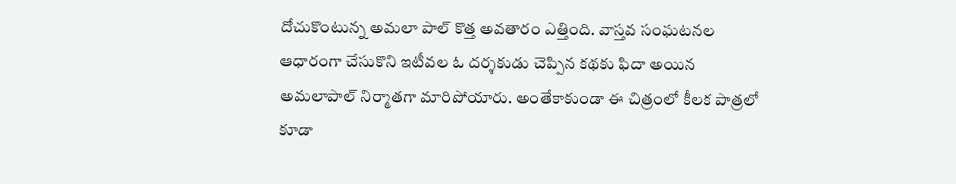దోచుకొంటున్న అమలా పాల్ కొత్త అవతారం ఎత్తింది. వాస్తవ సంఘటనల ఆధారంగా చేసుకొని ఇటీవల ఓ దర్శకుడు చెప్పిన కథకు ఫిదా అయిన అమలాపాల్ నిర్మాతగా మారిపోయారు. అంతేకాకుండా ఈ చిత్రంలో కీలక పాత్రలో కూడా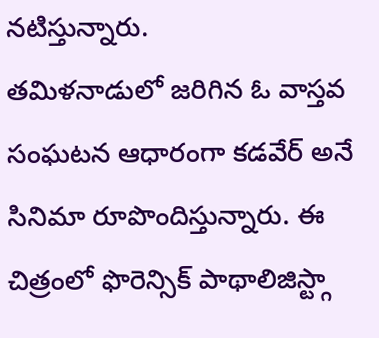నటిస్తున్నారు.
తమిళనాడులో జరిగిన ఓ వాస్తవ సంఘటన ఆధారంగా కడవేర్ అనే సినిమా రూపొందిస్తున్నారు. ఈ చిత్రంలో ఫొరెన్సిక్ పాథాలిజిస్ట్గా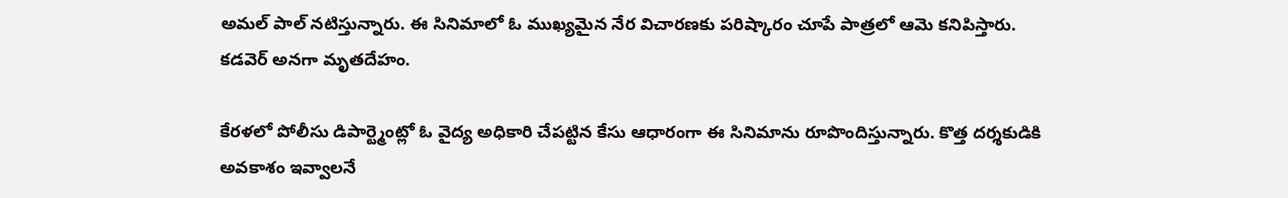అమల్ పాల్ నటిస్తున్నారు. ఈ సినిమాలో ఓ ముఖ్యమైన నేర విచారణకు పరిష్కారం చూపే పాత్రలో ఆమె కనిపిస్తారు. కడవెర్ అనగా మృతదేహం.

కేరళలో పోలీసు డిపార్ట్మెంట్లో ఓ వైద్య అధికారి చేపట్టిన కేసు ఆధారంగా ఈ సినిమాను రూపొందిస్తున్నారు. కొత్త దర్శకుడికి అవకాశం ఇవ్వాలనే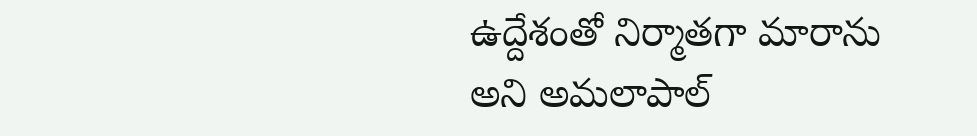ఉద్దేశంతో నిర్మాతగా మారాను అని అమలాపాల్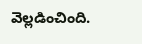వెల్లడించింది.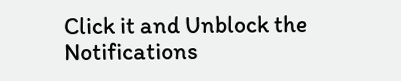Click it and Unblock the Notifications